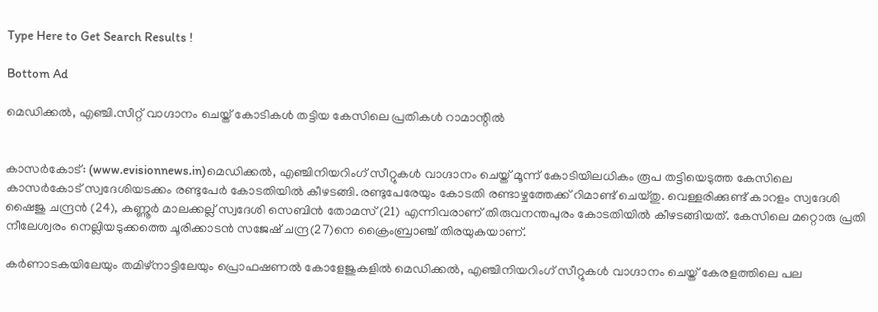Type Here to Get Search Results !

Bottom Ad

മെഡിക്കല്‍, എഞ്ചി.സീറ്റ് വാഗ്ദാനം ചെയ്ത് കോടികള്‍ തട്ടിയ കേസിലെ പ്രതികള്‍ റാമാന്റില്‍


കാസര്‍കോട്: (www.evisionnews.in)മെഡിക്കല്‍, എഞ്ചിനിയറിംഗ് സീറ്റുകള്‍ വാഗ്ദാനം ചെയ്ത് മൂന്ന് കോടിയിലധികം രൂപ തട്ടിയെടുത്ത കേസിലെ കാസര്‍കോട് സ്വദേശിയടക്കം രണ്ടുപേര്‍ കോടതിയില്‍ കീഴടങ്ങി.രണ്ടുപേരേയും കോടതി രണ്ടാഴ്ചത്തേക്ക് റിമാണ്ട് ചെയ്തു. വെള്ളരിക്കുണ്ട് കാറളം സ്വദേശി ഷൈജു ചന്ദ്രന്‍ (24), കണ്ണൂര്‍ മാലക്കല്ല് സ്വദേശി സെബിന്‍ തോമസ് (21) എന്നിവരാണ് തിരുവനന്തപുരം കോടതിയില്‍ കീഴടങ്ങിയത്. കേസിലെ മറ്റൊരു പ്രതി നീലേശ്വരം നെല്ലിയടുക്കത്തെ ചൂരിക്കാടന്‍ സജേഷ് ചന്ദ്ര(27)നെ ക്രൈംബ്രാഞ്ച് തിരയുകയാണ്.

കര്‍ണാടകയിലേയും തമിഴ്‌നാട്ടിലേയും പ്രൊഫഷണല്‍ കോളേജുകളില്‍ മെഡിക്കല്‍, എഞ്ചിനിയറിംഗ് സീറ്റുകള്‍ വാഗ്ദാനം ചെയ്ത് കേരളത്തിലെ പല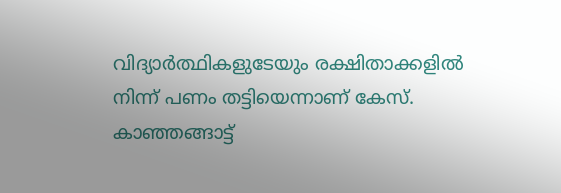വിദ്യാര്‍ത്ഥികളുടേയും രക്ഷിതാക്കളില്‍ നിന്ന് പണം തട്ടിയെന്നാണ് കേസ്. കാഞ്ഞങ്ങാട്ട്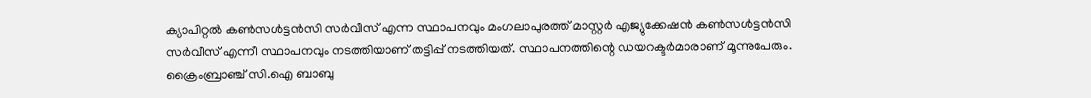ക്യാപിറ്റല്‍ കണ്‍സള്‍ട്ടന്‍സി സര്‍വീസ് എന്ന സ്ഥാപനവും മംഗലാപുരത്ത് മാസ്റ്റര്‍ എജ്യുക്കേഷന്‍ കണ്‍സള്‍ട്ടന്‍സി സര്‍വീസ് എന്നീ സ്ഥാപനവും നടത്തിയാണ് തട്ടിപ്പ് നടത്തിയത്. സ്ഥാപനത്തിന്റെ ഡയറക്ടര്‍മാരാണ് മൂന്നുപേരും. ക്രൈംബ്രാഞ്ച് സി.ഐ ബാബു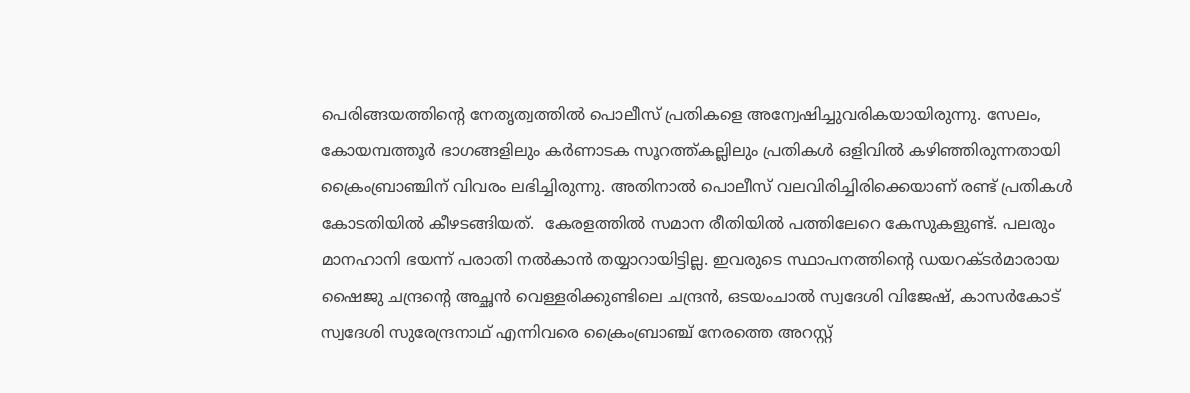പെരിങ്ങയത്തിന്റെ നേതൃത്വത്തില്‍ പൊലീസ് പ്രതികളെ അന്വേഷിച്ചുവരികയായിരുന്നു. സേലം, കോയമ്പത്തൂര്‍ ഭാഗങ്ങളിലും കര്‍ണാടക സൂറത്ത്കല്ലിലും പ്രതികള്‍ ഒളിവില്‍ കഴിഞ്ഞിരുന്നതായി ക്രൈംബ്രാഞ്ചിന് വിവരം ലഭിച്ചിരുന്നു. അതിനാല്‍ പൊലീസ് വലവിരിച്ചിരിക്കെയാണ് രണ്ട് പ്രതികള്‍ കോടതിയില്‍ കീഴടങ്ങിയത്.  കേരളത്തില്‍ സമാന രീതിയില്‍ പത്തിലേറെ കേസുകളുണ്ട്. പലരും മാനഹാനി ഭയന്ന് പരാതി നല്‍കാന്‍ തയ്യാറായിട്ടില്ല. ഇവരുടെ സ്ഥാപനത്തിന്റെ ഡയറക്ടര്‍മാരായ ഷൈജു ചന്ദ്രന്റെ അച്ഛന്‍ വെള്ളരിക്കുണ്ടിലെ ചന്ദ്രന്‍, ഒടയംചാല്‍ സ്വദേശി വിജേഷ്, കാസര്‍കോട് സ്വദേശി സുരേന്ദ്രനാഥ് എന്നിവരെ ക്രൈംബ്രാഞ്ച് നേരത്തെ അറസ്റ്റ്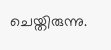ചെയ്തിരുന്നു.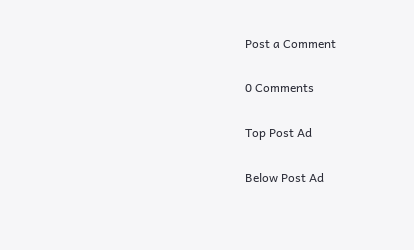Post a Comment

0 Comments

Top Post Ad

Below Post Ad